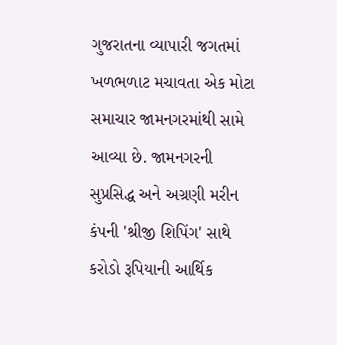ગુજરાતના વ્યાપારી જગતમાં ખળભળાટ મચાવતા એક મોટા સમાચાર જામનગરમાંથી સામે આવ્યા છે. જામનગરની સુપ્રસિદ્ધ અને અગ્રણી મરીન કંપની 'શ્રીજી શિપિંગ' સાથે કરોડો રૂપિયાની આર્થિક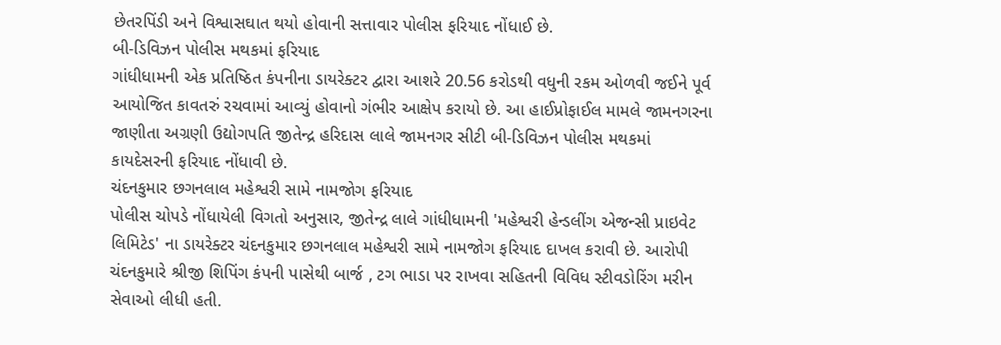છેતરપિંડી અને વિશ્વાસઘાત થયો હોવાની સત્તાવાર પોલીસ ફરિયાદ નોંધાઈ છે.
બી-ડિવિઝન પોલીસ મથકમાં ફરિયાદ
ગાંધીધામની એક પ્રતિષ્ઠિત કંપનીના ડાયરેક્ટર દ્વારા આશરે 20.56 કરોડથી વધુની રકમ ઓળવી જઈને પૂર્વ આયોજિત કાવતરું રચવામાં આવ્યું હોવાનો ગંભીર આક્ષેપ કરાયો છે. આ હાઈપ્રોફાઈલ મામલે જામનગરના જાણીતા અગ્રણી ઉદ્યોગપતિ જીતેન્દ્ર હરિદાસ લાલે જામનગર સીટી બી-ડિવિઝન પોલીસ મથકમાં કાયદેસરની ફરિયાદ નોંધાવી છે.
ચંદનકુમાર છગનલાલ મહેશ્વરી સામે નામજોગ ફરિયાદ
પોલીસ ચોપડે નોંધાયેલી વિગતો અનુસાર, જીતેન્દ્ર લાલે ગાંધીધામની 'મહેશ્વરી હેન્ડલીંગ એજન્સી પ્રાઇવેટ લિમિટેડ' ના ડાયરેક્ટર ચંદનકુમાર છગનલાલ મહેશ્વરી સામે નામજોગ ફરિયાદ દાખલ કરાવી છે. આરોપી ચંદનકુમારે શ્રીજી શિપિંગ કંપની પાસેથી બાર્જ , ટગ ભાડા પર રાખવા સહિતની વિવિધ સ્ટીવડોરિંગ મરીન સેવાઓ લીધી હતી.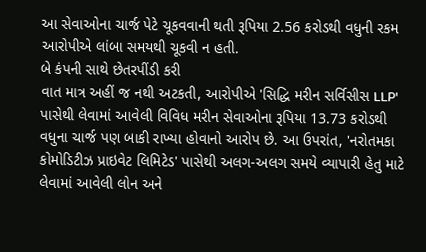આ સેવાઓના ચાર્જ પેટે ચૂકવવાની થતી રૂપિયા 2.56 કરોડથી વધુની રકમ આરોપીએ લાંબા સમયથી ચૂકવી ન હતી.
બે કંપની સાથે છેતરપીંડી કરી
વાત માત્ર અહીં જ નથી અટકતી, આરોપીએ 'સિદ્ધિ મરીન સર્વિસીસ LLP' પાસેથી લેવામાં આવેલી વિવિધ મરીન સેવાઓના રૂપિયા 13.73 કરોડથી વધુના ચાર્જ પણ બાકી રાખ્યા હોવાનો આરોપ છે. આ ઉપરાંત, 'નરોતમકા કોમોડિટીઝ પ્રાઇવેટ લિમિટેડ' પાસેથી અલગ-અલગ સમયે વ્યાપારી હેતુ માટે લેવામાં આવેલી લોન અને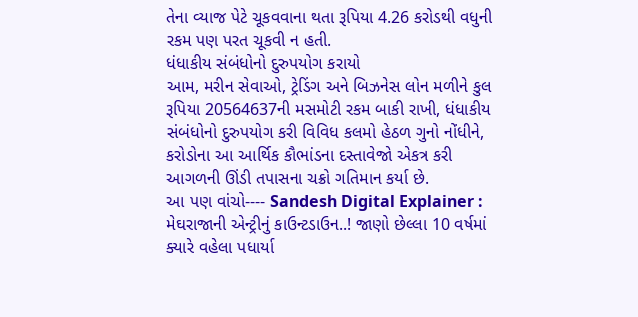તેના વ્યાજ પેટે ચૂકવવાના થતા રૂપિયા 4.26 કરોડથી વધુની રકમ પણ પરત ચૂકવી ન હતી.
ધંધાકીય સંબંધોનો દુરુપયોગ કરાયો
આમ, મરીન સેવાઓ, ટ્રેડિંગ અને બિઝનેસ લોન મળીને કુલ રૂપિયા 20564637ની મસમોટી રકમ બાકી રાખી, ધંધાકીય સંબંધોનો દુરુપયોગ કરી વિવિધ કલમો હેઠળ ગુનો નોંધીને, કરોડોના આ આર્થિક કૌભાંડના દસ્તાવેજો એકત્ર કરી આગળની ઊંડી તપાસના ચક્રો ગતિમાન કર્યા છે.
આ પણ વાંચો---- Sandesh Digital Explainer : મેઘરાજાની એન્ટ્રીનું કાઉન્ટડાઉન..! જાણો છેલ્લા 10 વર્ષમાં ક્યારે વહેલા પધાર્યા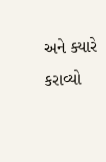અને ક્યારે કરાવ્યો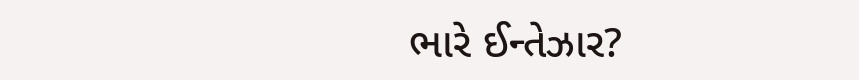ભારે ઈન્તેઝાર?